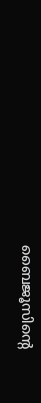ബൈജൂസിന്റെ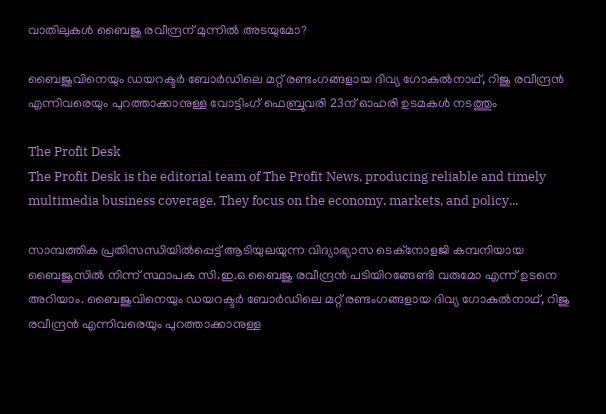വാതിലുകള്‍ ബൈജു രവീന്ദ്രന് മുന്നില്‍ അടയുമോ?

ബൈജുവിനെയും ഡയറക്ടര്‍ ബോര്‍ഡിലെ മറ്റ് രണ്ടംഗങ്ങളായ ദിവ്യ ഗോകുല്‍നാഥ്, റിജു രവീന്ദ്രന്‍ എന്നിവരെയും പുറത്താക്കാനുള്ള വോട്ടിംഗ് ഫെബ്രുവരി 23ന് ഓഹരി ഉടമകള്‍ നടത്തും

The Profit Desk
The Profit Desk is the editorial team of The Profit News, producing reliable and timely multimedia business coverage. They focus on the economy, markets, and policy...

സാമ്പത്തിക പ്രതിസന്ധിയില്‍പ്പെട്ട് ആടിയുലയുന്ന വിദ്യാഭ്യാസ ടെക്നോളജി കമ്പനിയായ ബൈജൂസില്‍ നിന്ന് സ്ഥാപക സി.ഇ.ഒ ബൈജു രവീന്ദ്രന്‍ പടിയിറങ്ങേണ്ടി വരുമോ എന്ന് ഉടനെ അറിയാം. ബൈജുവിനെയും ഡയറക്ടര്‍ ബോര്‍ഡിലെ മറ്റ് രണ്ടംഗങ്ങളായ ദിവ്യ ഗോകുല്‍നാഥ്, റിജു രവീന്ദ്രന്‍ എന്നിവരെയും പുറത്താക്കാനുള്ള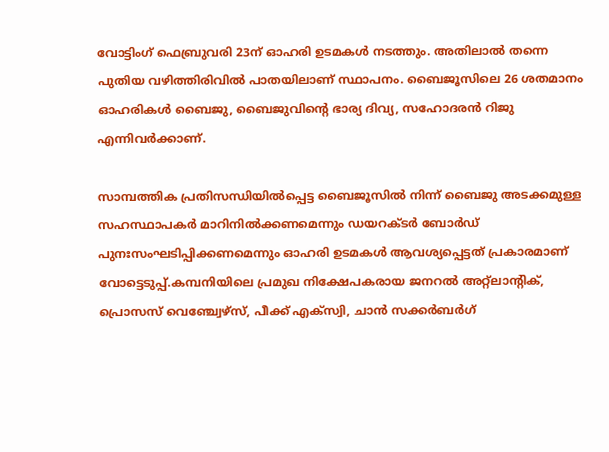വോട്ടിംഗ് ഫെബ്രുവരി 23ന് ഓഹരി ഉടമകള്‍ നടത്തും. അതിലാല്‍ തന്നെ പുതിയ വഴിത്തിരിവില്‍ പാതയിലാണ് സ്ഥാപനം. ബൈജൂസിലെ 26 ശതമാനം ഓഹരികള്‍ ബൈജു, ബൈജുവിന്റെ ഭാര്യ ദിവ്യ, സഹോദരന്‍ റിജു എന്നിവര്‍ക്കാണ്.

സാമ്പത്തിക പ്രതിസന്ധിയില്‍പ്പെട്ട ബൈജൂസില്‍ നിന്ന് ബൈജു അടക്കമുള്ള സഹസ്ഥാപകര്‍ മാറിനില്‍ക്കണമെന്നും ഡയറക്ടര്‍ ബോര്‍ഡ് പുനഃസംഘടിപ്പിക്കണമെന്നും ഓഹരി ഉടമകള്‍ ആവശ്യപ്പെട്ടത് പ്രകാരമാണ് വോട്ടെടുപ്പ്.കമ്പനിയിലെ പ്രമുഖ നിക്ഷേപകരായ ജനറല്‍ അറ്റ്ലാന്റിക്, പ്രൊസസ് വെഞ്ച്വേഴ്സ്, പീക്ക് എക്സ്വി, ചാന്‍ സക്കര്‍ബര്‍ഗ്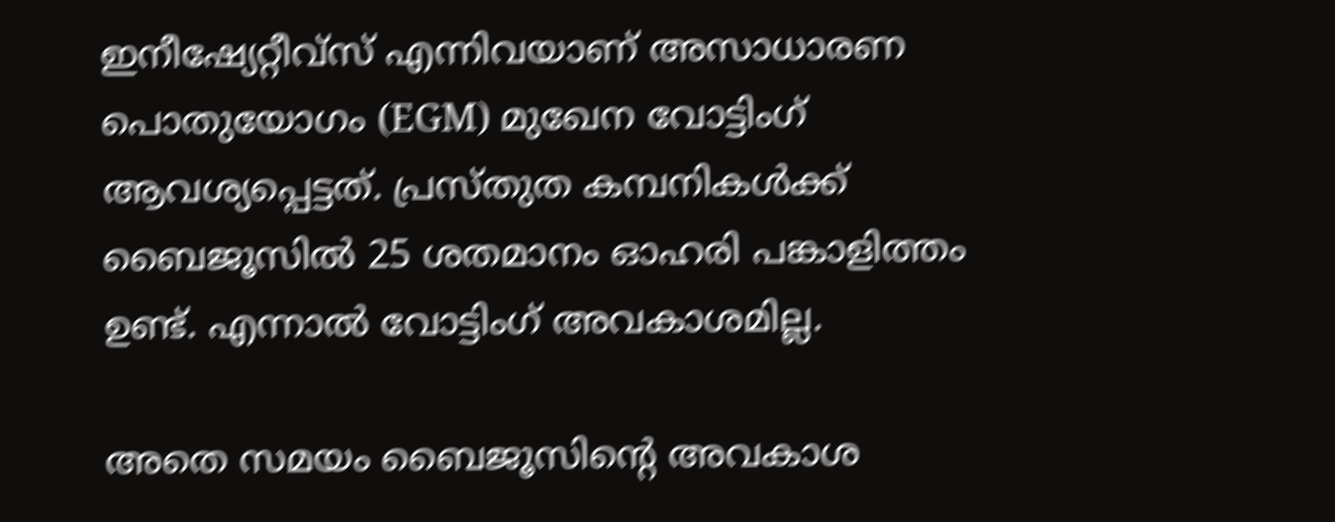ഇനീഷ്യേറ്റീവ്സ് എന്നിവയാണ് അസാധാരണ പൊതുയോഗം (EGM) മുഖേന വോട്ടിംഗ് ആവശ്യപ്പെട്ടത്. പ്രസ്തുത കമ്പനികള്‍ക്ക് ബൈജൂസില്‍ 25 ശതമാനം ഓഹരി പങ്കാളിത്തം ഉണ്ട്. എന്നാല്‍ വോട്ടിംഗ് അവകാശമില്ല.

അതെ സമയം ബൈജൂസിന്റെ അവകാശ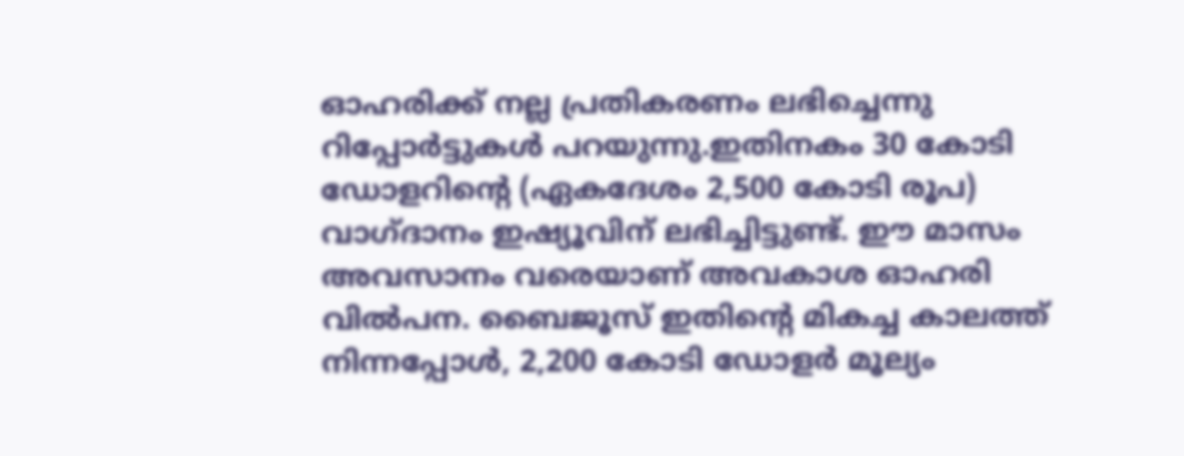ഓഹരിക്ക് നല്ല പ്രതികരണം ലഭിച്ചെന്നു റിപ്പോര്‍ട്ടുകള്‍ പറയുന്നു.ഇതിനകം 30 കോടി ഡോളറിന്റെ (ഏകദേശം 2,500 കോടി രൂപ) വാഗ്ദാനം ഇഷ്യൂവിന് ലഭിച്ചിട്ടുണ്ട്. ഈ മാസം അവസാനം വരെയാണ് അവകാശ ഓഹരി വില്‍പന. ബൈജൂസ് ഇതിന്റെ മികച്ച കാലത്ത് നിന്നപ്പോള്‍, 2,200 കോടി ഡോളര്‍ മൂല്യം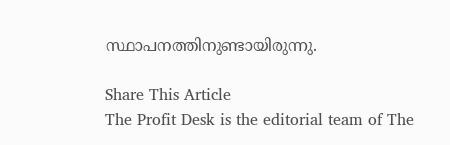സ്ഥാപനത്തിനുണ്ടായിരുന്നു.

Share This Article
The Profit Desk is the editorial team of The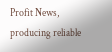Profit News, producing reliable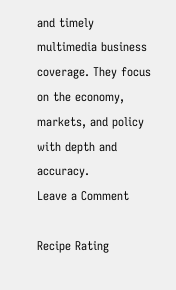and timely multimedia business coverage. They focus on the economy, markets, and policy with depth and accuracy.
Leave a Comment

Recipe Rating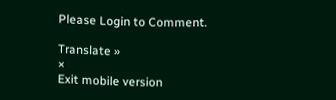Please Login to Comment.

Translate »
×
Exit mobile version